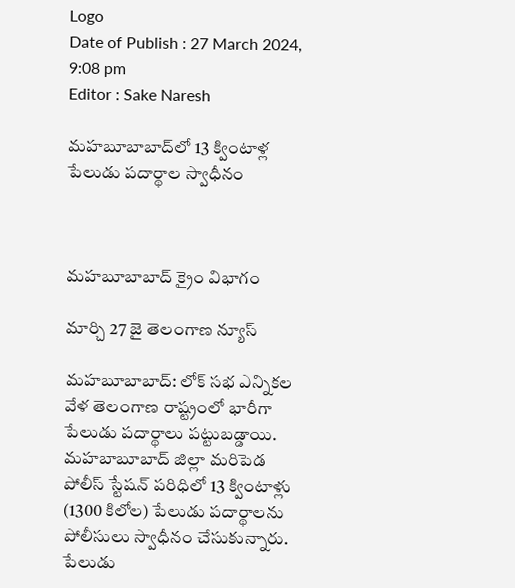Logo
Date of Publish : 27 March 2024, 9:08 pm
Editor : Sake Naresh

మహబూబాబాద్‌లో 13 క్వింటాళ్ల పేలుడు పదార్థాల స్వాధీనం



మహబూబాబాద్ క్రైం విభాగం

మార్చి 27 జై తెలంగాణ న్యూస్

మహబూబాబాద్: లోక్ సభ ఎన్నికల వేళ తెలంగాణ రాష్ట్రంలో భారీగా పేలుడు పదార్థాలు పట్టుబడ్డాయి. మహబాబూబాద్ జిల్లా మరిపెడ పోలీస్ స్టేషన్ పరిధిలో 13 క్వింటాళ్లు (1300 కిలోల) పేలుడు పదార్థాలను పోలీసులు స్వాధీనం చేసుకున్నారు. పేలుడు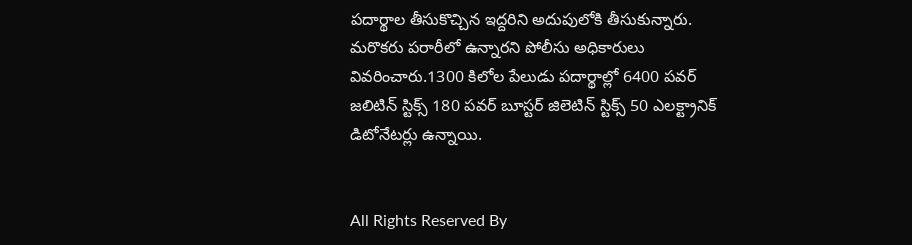పదార్థాల తీసుకొచ్చిన ఇద్దరిని అదుపులోకి తీసుకున్నారు. మరొకరు పరారీలో ఉన్నారని పోలీసు అధికారులు వివరించారు.1300 కిలోల పేలుడు పదార్థాల్లో 6400 పవర్ జలిటిన్ స్టిక్స్ 180 పవర్ బూస్టర్ జిలెటిన్ స్టిక్స్ 50 ఎలక్ట్రానిక్ డిటోనేటర్లు ఉన్నాయి.


All Rights Reserved By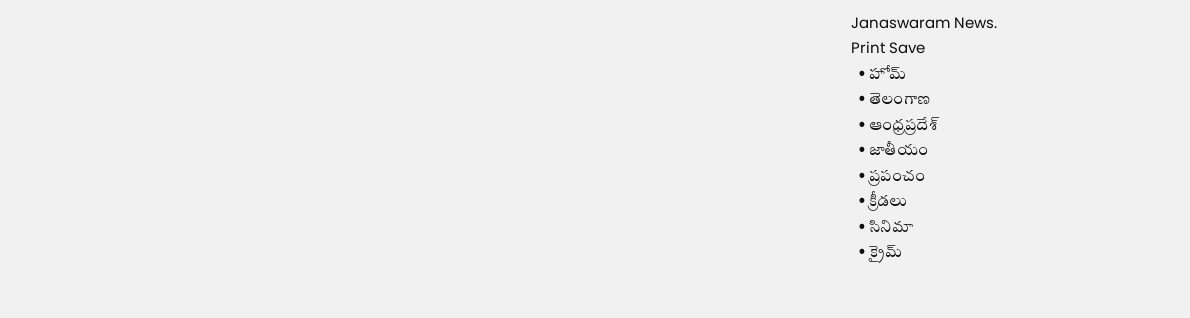Janaswaram News.
Print Save
  • హోమ్
  • తెలంగాణ
  • ఆంధ్రప్రదేశ్
  • జాతీయం
  • ప్రపంచం
  • క్రీడలు
  • సినిమా
  • క్రైమ్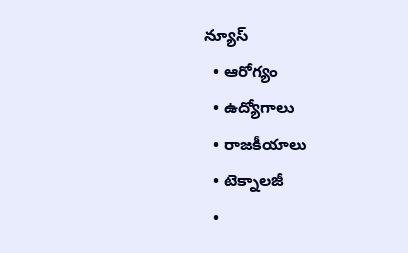న్యూస్
  • ఆరోగ్యం
  • ఉద్యోగాలు
  • రాజకీయాలు
  • టెక్నాలజీ
  •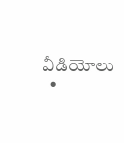వీడియోలు
  •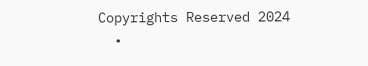Copyrights Reserved 2024
  •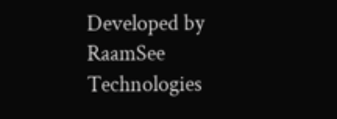Developed by RaamSee Technologies